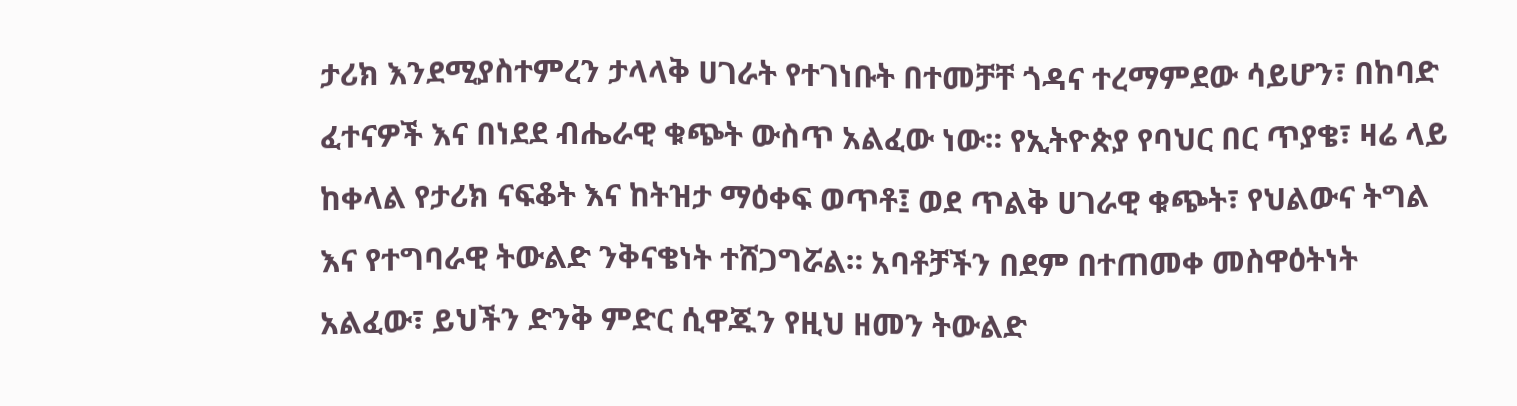ታሪክ እንደሚያስተምረን ታላላቅ ሀገራት የተገነቡት በተመቻቸ ጎዳና ተረማምደው ሳይሆን፣ በከባድ ፈተናዎች እና በነደደ ብሔራዊ ቁጭት ውስጥ አልፈው ነው። የኢትዮጵያ የባህር በር ጥያቄ፣ ዛሬ ላይ ከቀላል የታሪክ ናፍቆት እና ከትዝታ ማዕቀፍ ወጥቶ፤ ወደ ጥልቅ ሀገራዊ ቁጭት፣ የህልውና ትግል እና የተግባራዊ ትውልድ ንቅናቄነት ተሸጋግሯል። አባቶቻችን በደም በተጠመቀ መስዋዕትነት አልፈው፣ ይህችን ድንቅ ምድር ሲዋጁን የዚህ ዘመን ትውልድ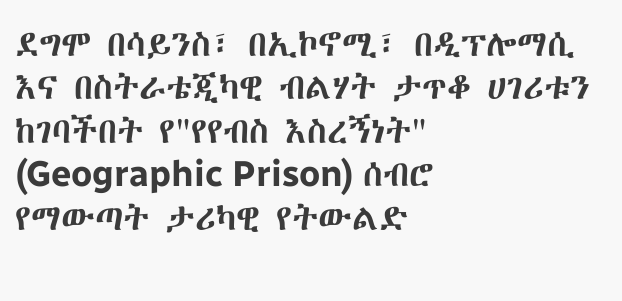ደግሞ በሳይንስ፣ በኢኮኖሚ፣ በዲፕሎማሲ እና በስትራቴጂካዊ ብልሃት ታጥቆ ሀገሪቱን ከገባችበት የ"የየብስ እስረኝነት" (Geographic Prison) ሰብሮ የማውጣት ታሪካዊ የትውልድ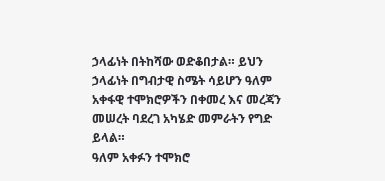ኃላፊነት በትከሻው ወድቆበታል። ይህን ኃላፊነት በግብታዊ ስሜት ሳይሆን ዓለም አቀፋዊ ተሞክሮዎችን በቀመረ እና መረጃን መሠረት ባደረገ አካሄድ መምራትን የግድ ይላል።
ዓለም አቀፉን ተሞክሮ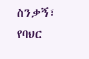ስንቃኝ፣ የባህር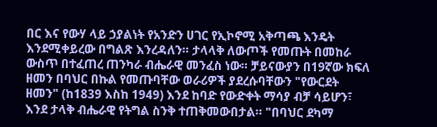በር እና የውሃ ላይ ኃያልነት የአንድን ሀገር የኢኮኖሚ አቅጣጫ እንዴት እንደሚቀይረው በግልጽ እንረዳለን። ታላላቅ ለውጦች የመጡት በመከራ ውስጥ በተፈጠረ ጠንካራ ብሔራዊ መንፈስ ነው። ቻይናውያን በ19ኛው ክፍለ ዘመን በባህር በኩል የመጡባቸው ወራሪዎች ያደረሱባቸውን "የውርደት ዘመን" (ከ1839 እስከ 1949) እንደ ከባድ የውድቀት ማሳያ ብቻ ሳይሆን፣ እንደ ታላቅ ብሔራዊ የትግል ስንቅ ተጠቅመውበታል። "በባህር ደካማ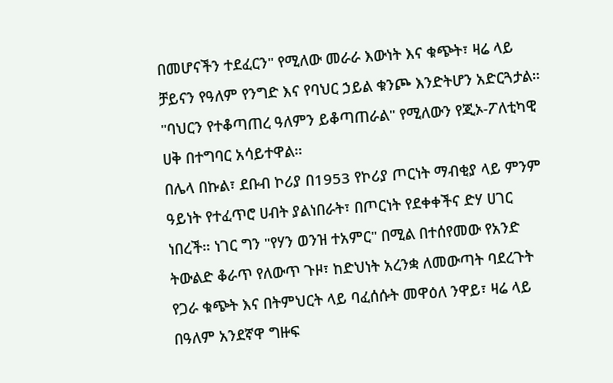በመሆናችን ተደፈርን" የሚለው መራራ እውነት እና ቁጭት፣ ዛሬ ላይ ቻይናን የዓለም የንግድ እና የባህር ኃይል ቁንጮ እንድትሆን አድርጓታል። "ባህርን የተቆጣጠረ ዓለምን ይቆጣጠራል" የሚለውን የጂኦ-ፖለቲካዊ ሀቅ በተግባር አሳይተዋል።
በሌላ በኩል፣ ደቡብ ኮሪያ በ1953 የኮሪያ ጦርነት ማብቂያ ላይ ምንም ዓይነት የተፈጥሮ ሀብት ያልነበራት፣ በጦርነት የደቀቀችና ድሃ ሀገር ነበረች። ነገር ግን "የሃን ወንዝ ተአምር" በሚል በተሰየመው የአንድ ትውልድ ቆራጥ የለውጥ ጉዞ፣ ከድህነት አረንቋ ለመውጣት ባደረጉት የጋራ ቁጭት እና በትምህርት ላይ ባፈሰሱት መዋዕለ ንዋይ፣ ዛሬ ላይ በዓለም አንደኛዋ ግዙፍ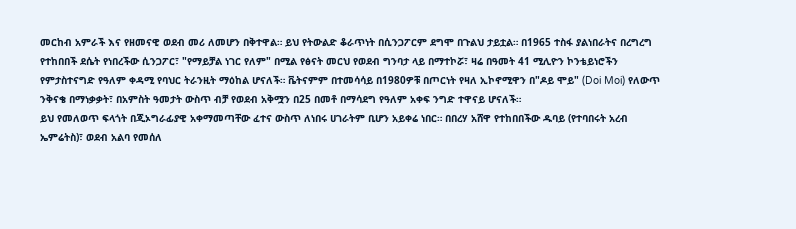መርከብ አምራች እና የዘመናዊ ወደብ መሪ ለመሆን በቅተዋል። ይህ የትውልድ ቆራጥነት በሲንጋፖርም ደግሞ በጉልህ ታይቷል። በ1965 ተስፋ ያልነበራትና በረግረግ የተከበበች ደሴት የነበረችው ሲንጋፖር፣ "የማይቻል ነገር የለም" በሚል የፅናት መርህ የወደብ ግንባታ ላይ በማተኮሯ፣ ዛሬ በዓመት 41 ሚሊዮን ኮንቴይነሮችን የምታስተናግድ የዓለም ቀዳሚ የባህር ትራንዚት ማዕከል ሆናለች። ቬትናምም በተመሳሳይ በ1980ዎቹ በጦርነት የዛለ ኢኮኖሚዋን በ"ዶይ ሞይ" (Doi Moi) የለውጥ ንቅናቄ በማነቃቃት፣ በአምስት ዓመታት ውስጥ ብቻ የወደብ አቅሟን በ25 በመቶ በማሳደግ የዓለም አቀፍ ንግድ ተዋናይ ሆናለች።
ይህ የመለወጥ ፍላጎት በጂኦግራፊያዊ አቀማመጣቸው ፈተና ውስጥ ለነበሩ ሀገራትም ቢሆን አይቀሬ ነበር። በበረሃ አሸዋ የተከበበችው ዱባይ (የተባበሩት አረብ ኤምሬትስ)፣ ወደብ አልባ የመሰለ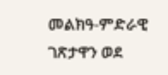መልክዓ-ምድራዊ ገጽታዋን ወደ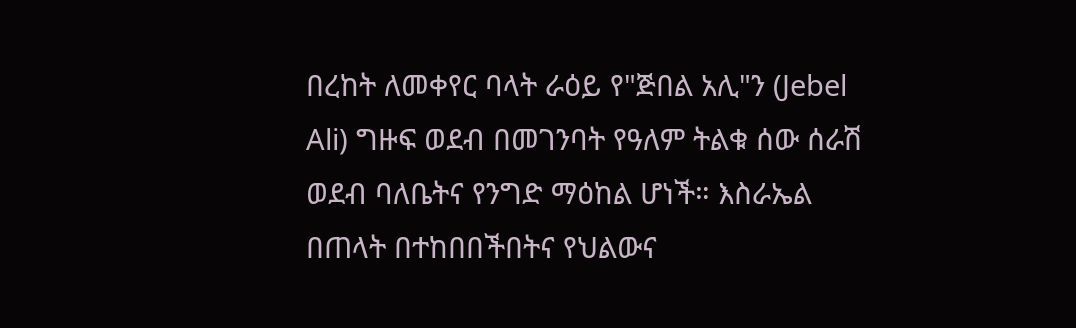በረከት ለመቀየር ባላት ራዕይ የ"ጅበል አሊ"ን (Jebel Ali) ግዙፍ ወደብ በመገንባት የዓለም ትልቁ ሰው ሰራሽ ወደብ ባለቤትና የንግድ ማዕከል ሆነች። እስራኤል በጠላት በተከበበችበትና የህልውና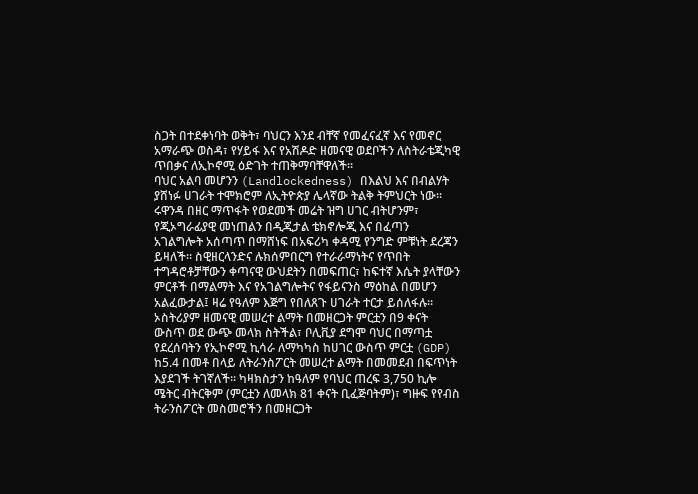ስጋት በተደቀነባት ወቅት፣ ባህርን እንደ ብቸኛ የመፈናፈኛ እና የመኖር አማራጭ ወስዳ፣ የሃይፋ እና የአሽዶድ ዘመናዊ ወደቦችን ለስትራቴጂካዊ ጥበቃና ለኢኮኖሚ ዕድገት ተጠቅማባቸዋለች።
ባህር አልባ መሆንን (Landlockedness) በእልህ እና በብልሃት ያሸነፉ ሀገራት ተሞክሮም ለኢትዮጵያ ሌላኛው ትልቅ ትምህርት ነው። ሩዋንዳ በዘር ማጥፋት የወደመች መሬት ዝግ ሀገር ብትሆንም፣ የጂኦግራፊያዊ መነጠልን በዲጂታል ቴክኖሎጂ እና በፈጣን አገልግሎት አሰጣጥ በማሸነፍ በአፍሪካ ቀዳሚ የንግድ ምቹነት ደረጃን ይዛለች። ስዊዘርላንድና ሉክሰምበርግ የተራራማነትና የጥበት ተግዳሮቶቻቸውን ቀጣናዊ ውህደትን በመፍጠር፣ ከፍተኛ እሴት ያላቸውን ምርቶች በማልማት እና የአገልግሎትና የፋይናንስ ማዕከል በመሆን አልፈውታል፤ ዛሬ የዓለም እጅግ የበለጸጉ ሀገራት ተርታ ይሰለፋሉ።
ኦስትሪያም ዘመናዊ መሠረተ ልማት በመዘርጋት ምርቷን በ9 ቀናት ውስጥ ወደ ውጭ መላክ ስትችል፣ ቦሊቪያ ደግሞ ባህር በማጣቷ የደረሰባትን የኢኮኖሚ ኪሳራ ለማካካስ ከሀገር ውስጥ ምርቷ (GDP) ከ5.4 በመቶ በላይ ለትራንስፖርት መሠረተ ልማት በመመደብ በፍጥነት እያደገች ትገኛለች። ካዛክስታን ከዓለም የባህር ጠረፍ 3,750 ኪሎ ሜትር ብትርቅም (ምርቷን ለመላክ 81 ቀናት ቢፈጅባትም)፣ ግዙፍ የየብስ ትራንስፖርት መስመሮችን በመዘርጋት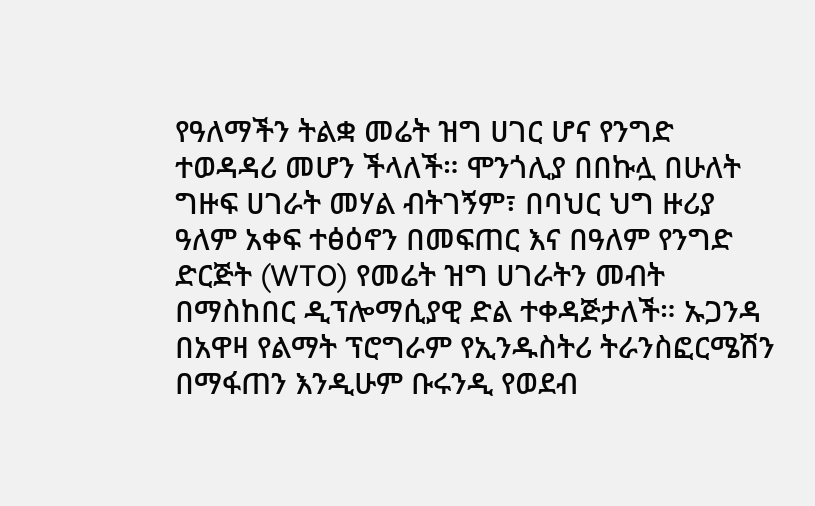የዓለማችን ትልቋ መሬት ዝግ ሀገር ሆና የንግድ ተወዳዳሪ መሆን ችላለች። ሞንጎሊያ በበኩሏ በሁለት ግዙፍ ሀገራት መሃል ብትገኝም፣ በባህር ህግ ዙሪያ ዓለም አቀፍ ተፅዕኖን በመፍጠር እና በዓለም የንግድ ድርጅት (WTO) የመሬት ዝግ ሀገራትን መብት በማስከበር ዲፕሎማሲያዊ ድል ተቀዳጅታለች። ኡጋንዳ በአዋዛ የልማት ፕሮግራም የኢንዱስትሪ ትራንስፎርሜሽን በማፋጠን እንዲሁም ቡሩንዲ የወደብ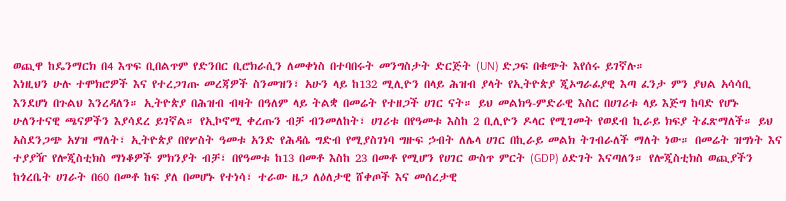ወጪዋ ከዴንማርክ በ4 እጥፍ ቢበልጥም የድንበር ቢሮክራሲን ለመቀነስ በተባበሩት መንግስታት ድርጅት (UN) ድጋፍ በቁጭት እየሰሩ ይገኛሉ።
እነዚህን ሁሉ ተሞክሮዎች እና የተረጋገጡ መረጃዎች ስንመዝን፣ አሁን ላይ ከ132 ሚሊዮን በላይ ሕዝብ ያላት የኢትዮጵያ ጂኦግራፊያዊ እጣ ፈንታ ምን ያህል አሳሳቢ እንደሆነ በጉልህ እንረዳለን። ኢትዮጵያ በሕዝብ ብዛት በዓለም ላይ ትልቋ በመሬት የተዘጋች ሀገር ናት። ይህ መልክዓ-ምድራዊ እስር በሀገሪቱ ላይ እጅግ ከባድ የሆኑ ሁለንተናዊ ጫናዎችን እያሳደረ ይገኛል። የኢኮኖሚ ቀረጡን ብቻ ብንመለከት፣ ሀገሪቱ በየዓመቱ እስከ 2 ቢሊዮን ዶላር የሚገመት የወደብ ኪራይ ክፍያ ትፈጽማለች። ይህ አስደንጋጭ አሃዝ ማለት፣ ኢትዮጵያ በየሦስት ዓመቱ አንድ የሕዳሴ ግድብ የሚያስገነባ ግዙፍ ኃብት ለሌላ ሀገር በኪራይ መልክ ትገብራለች ማለት ነው። በመሬት ዝግነት እና ተያያዥ የሎጂስቲክስ ማነቆዎች ምክንያት ብቻ፣ በየዓመቱ ከ13 በመቶ እስከ 23 በመቶ የሚሆን የሀገር ውስጥ ምርት (GDP) ዕድገት እናጣለን። የሎጂስቲክስ ወጪያችን ከጎረቤት ሀገራት በ60 በመቶ ከፍ ያለ በመሆኑ የተነሳ፣ ተራው ዜጋ ለዕለታዊ ሸቀጦች እና መሰረታዊ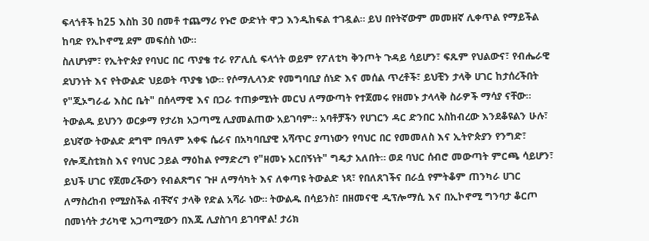ፍላጎቶች ከ25 እስከ 30 በመቶ ተጨማሪ የኑሮ ውድነት ዋጋ እንዲከፍል ተገዷል። ይህ በየትኛውም መመዘኛ ሊቀጥል የማይችል ከባድ የኢኮኖሚ ደም መፍሰስ ነው።
ስለሆነም፣ የኢትዮጵያ የባህር በር ጥያቄ ተራ የፖሊሲ ፍላጎት ወይም የፖለቲካ ቅንጦት ጉዳይ ሳይሆን፣ ፍጹም የህልውና፣ የብሔራዊ ደህንነት እና የትውልድ ህይወት ጥያቄ ነው። የሶማሊላንድ የመግባቢያ ሰነድ እና መሰል ጥረቶች፣ ይህቺን ታላቅ ሀገር ከታሰረችበት የ"ጂኦግራፊ እስር ቤት" በሰላማዊ እና በጋራ ተጠቃሚነት መርህ ለማውጣት የተጀመሩ የዘመኑ ታላላቅ ስራዎች ማሳያ ናቸው። ትውልዱ ይህንን ወርቃማ የታሪክ አጋጣሚ ሊያመልጠው አይገባም። አባቶቻችን የሀገርን ዳር ድንበር አስከብረው እንደቆዩልን ሁሉ፣ ይህኛው ትውልድ ደግሞ በዓለም አቀፍ ሴራና በአካባቢያዊ አሻጥር ያጣነውን የባህር በር የመመለስ እና ኢትዮጵያን የንግድ፣ የሎጂስቲክስ እና የባህር ኃይል ማዕከል የማድረግ የ"ዘመኑ አርበኝነት" ግዴታ አለበት። ወደ ባህር ሰብሮ መውጣት ምርጫ ሳይሆን፣ ይህች ሀገር የጀመረችውን የብልጽግና ጉዞ ለማሳካት እና ለቀጣዩ ትውልድ ነጻ፣ የበለጸገችና በራሷ የምትቆም ጠንካራ ሀገር ለማስረከብ የሚያስችል ብቸኛና ታላቅ የድል አሻራ ነው። ትውልዱ በሳይንስ፣ በዘመናዊ ዲፕሎማሲ እና በኢኮኖሚ ግንባታ ቆርጦ በመነሳት ታሪካዊ አጋጣሚውን በእጁ ሊያስገባ ይገባዋል! ታሪክ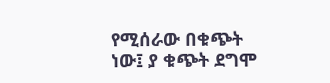የሚሰራው በቁጭት ነው፤ ያ ቁጭት ደግሞ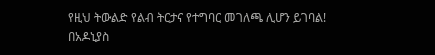የዚህ ትውልድ የልብ ትርታና የተግባር መገለጫ ሊሆን ይገባል!
በአዶኒያስ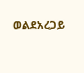ወልደአረጋይ